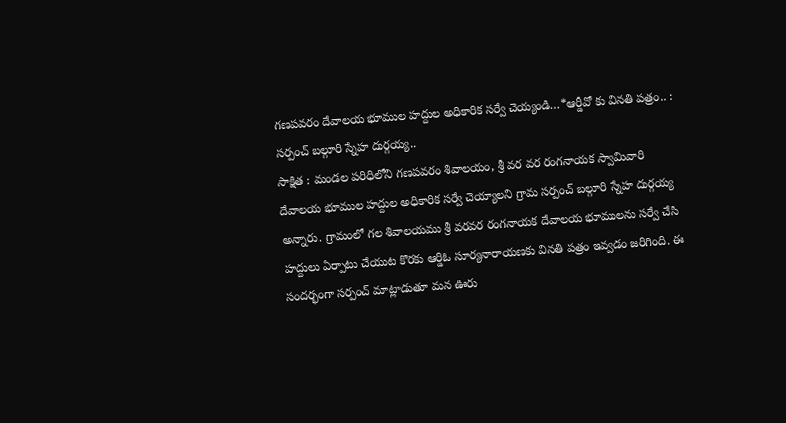గణపవరం దేవాలయ భూముల హద్దుల అధికారిక సర్వే చెయ్యండి…*ఆర్డీవో కు వినతి పత్రం.. : సర్పంచ్ బల్గూరి స్నేహ దుర్గయ్య..
సాక్షిత : మండల పరిధిలోని గణపవరం శివాలయం, శ్రీ వర వర రంగనాయక స్వామివారి దేవాలయ భూముల హద్దుల అధికారిక సర్వే చెయ్యాలని గ్రామ సర్పంచ్ బల్గూరి స్నేహ దుర్గయ్య అన్నారు. గ్రామంలో గల శివాలయము శ్రీ వరవర రంగనాయక దేవాలయ భూములను సర్వే చేసి హద్దులు ఏర్పాటు చేయుట కొరకు ఆర్డిఓ సూర్యనారాయణకు వినతి పత్రం ఇవ్వడం జరిగింది. ఈ సందర్భంగా సర్పంచ్ మాట్లాడుతూ మన ఊరు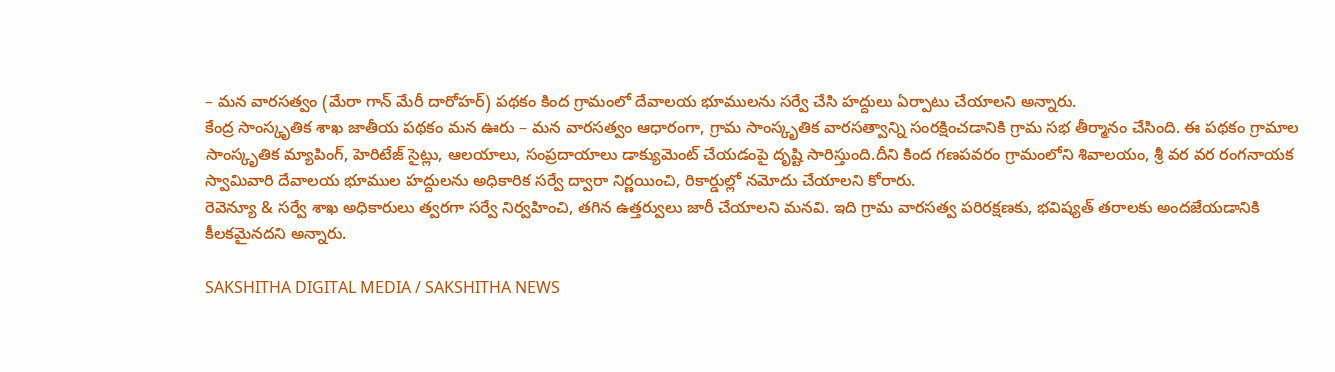– మన వారసత్వం (మేరా గాన్ మేరీ దారోహర్) పథకం కింద గ్రామంలో దేవాలయ భూములను సర్వే చేసి హద్దులు ఏర్పాటు చేయాలని అన్నారు.
కేంద్ర సాంస్కృతిక శాఖ జాతీయ పథకం మన ఊరు – మన వారసత్వం ఆధారంగా, గ్రామ సాంస్కృతిక వారసత్వాన్ని సంరక్షించడానికి గ్రామ సభ తీర్మానం చేసింది. ఈ పథకం గ్రామాల సాంస్కృతిక మ్యాపింగ్, హెరిటేజ్ సైట్లు, ఆలయాలు, సంప్రదాయాలు డాక్యుమెంట్ చేయడంపై దృష్టి సారిస్తుంది.దీని కింద గణపవరం గ్రామంలోని శివాలయం, శ్రీ వర వర రంగనాయక స్వామివారి దేవాలయ భూముల హద్దులను అధికారిక సర్వే ద్వారా నిర్ణయించి, రికార్డుల్లో నమోదు చేయాలని కోరారు.
రెవెన్యూ & సర్వే శాఖ అధికారులు త్వరగా సర్వే నిర్వహించి, తగిన ఉత్తర్వులు జారీ చేయాలని మనవి. ఇది గ్రామ వారసత్వ పరిరక్షణకు, భవిష్యత్ తరాలకు అందజేయడానికి కీలకమైనదని అన్నారు.

SAKSHITHA DIGITAL MEDIA / SAKSHITHA NEWS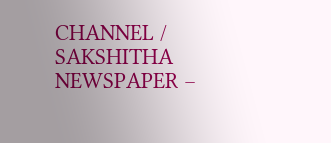CHANNEL / SAKSHITHA NEWSPAPER –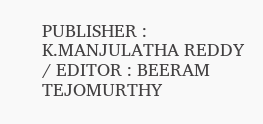PUBLISHER : K.MANJULATHA REDDY / EDITOR : BEERAM TEJOMURTHY